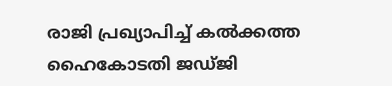രാജി പ്രഖ്യാപിച്ച് കൽക്കത്ത ഹൈകോടതി ജഡ്ജി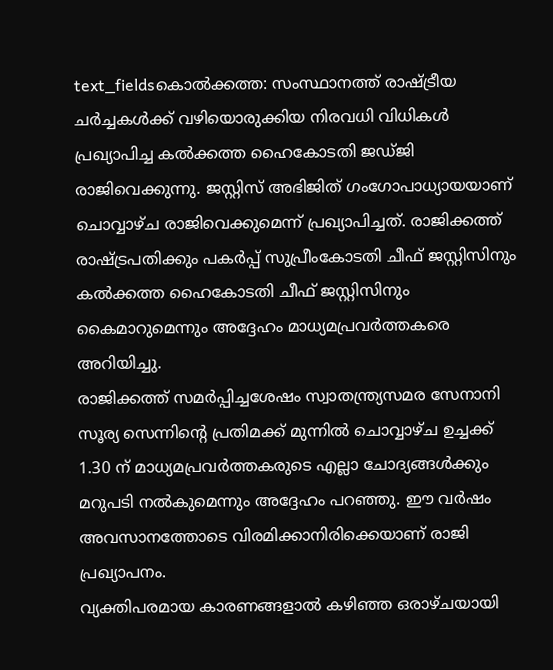text_fieldsകൊൽക്കത്ത: സംസ്ഥാനത്ത് രാഷ്ട്രീയ ചർച്ചകൾക്ക് വഴിയൊരുക്കിയ നിരവധി വിധികൾ പ്രഖ്യാപിച്ച കൽക്കത്ത ഹൈകോടതി ജഡ്ജി രാജിവെക്കുന്നു. ജസ്റ്റിസ് അഭിജിത് ഗംഗോപാധ്യായയാണ് ചൊവ്വാഴ്ച രാജിവെക്കുമെന്ന് പ്രഖ്യാപിച്ചത്. രാജിക്കത്ത് രാഷ്ട്രപതിക്കും പകർപ്പ് സുപ്രീംകോടതി ചീഫ് ജസ്റ്റിസിനും കൽക്കത്ത ഹൈകോടതി ചീഫ് ജസ്റ്റിസിനും കൈമാറുമെന്നും അദ്ദേഹം മാധ്യമപ്രവർത്തകരെ അറിയിച്ചു.
രാജിക്കത്ത് സമർപ്പിച്ചശേഷം സ്വാതന്ത്ര്യസമര സേനാനി സൂര്യ സെന്നിന്റെ പ്രതിമക്ക് മുന്നിൽ ചൊവ്വാഴ്ച ഉച്ചക്ക് 1.30 ന് മാധ്യമപ്രവർത്തകരുടെ എല്ലാ ചോദ്യങ്ങൾക്കും മറുപടി നൽകുമെന്നും അദ്ദേഹം പറഞ്ഞു. ഈ വർഷം അവസാനത്തോടെ വിരമിക്കാനിരിക്കെയാണ് രാജി പ്രഖ്യാപനം.
വ്യക്തിപരമായ കാരണങ്ങളാൽ കഴിഞ്ഞ ഒരാഴ്ചയായി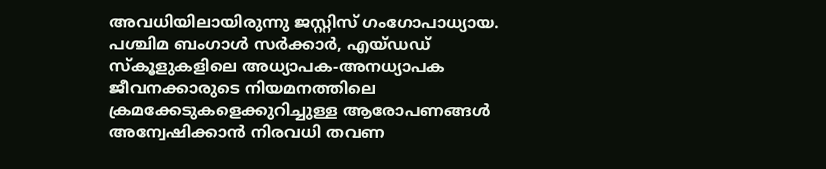അവധിയിലായിരുന്നു ജസ്റ്റിസ് ഗംഗോപാധ്യായ. പശ്ചിമ ബംഗാൾ സർക്കാർ, എയ്ഡഡ് സ്കൂളുകളിലെ അധ്യാപക-അനധ്യാപക ജീവനക്കാരുടെ നിയമനത്തിലെ ക്രമക്കേടുകളെക്കുറിച്ചുള്ള ആരോപണങ്ങൾ അന്വേഷിക്കാൻ നിരവധി തവണ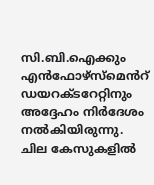സി.ബി.ഐക്കും എൻഫോഴ്സ്മെൻറ് ഡയറക്ടറേറ്റിനും അദ്ദേഹം നിർദേശം നൽകിയിരുന്നു. ചില കേസുകളിൽ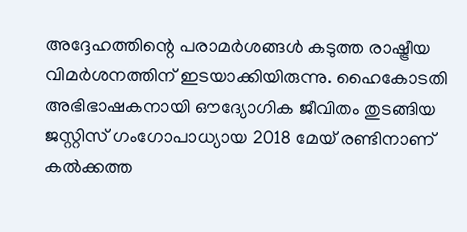അദ്ദേഹത്തിന്റെ പരാമർശങ്ങൾ കടുത്ത രാഷ്ട്രീയ വിമർശനത്തിന് ഇടയാക്കിയിരുന്നു. ഹൈകോടതി അഭിഭാഷകനായി ഔദ്യോഗിക ജീവിതം തുടങ്ങിയ ജസ്റ്റിസ് ഗംഗോപാധ്യായ 2018 മേയ് രണ്ടിനാണ് കൽക്കത്ത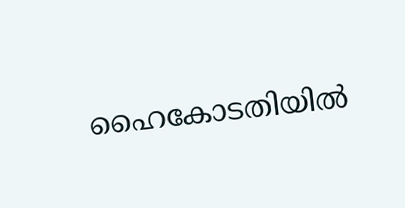ഹൈകോടതിയിൽ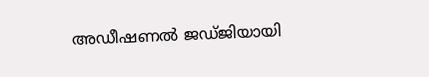അഡീഷണൽ ജഡ്ജിയായി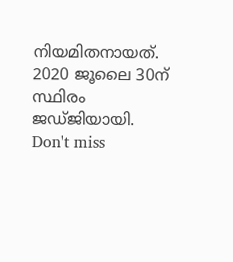നിയമിതനായത്. 2020 ജൂലൈ 30ന് സ്ഥിരം ജഡ്ജിയായി.
Don't miss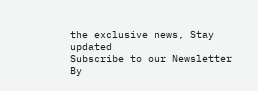the exclusive news, Stay updated
Subscribe to our Newsletter
By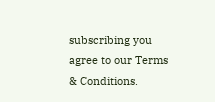subscribing you agree to our Terms & Conditions.